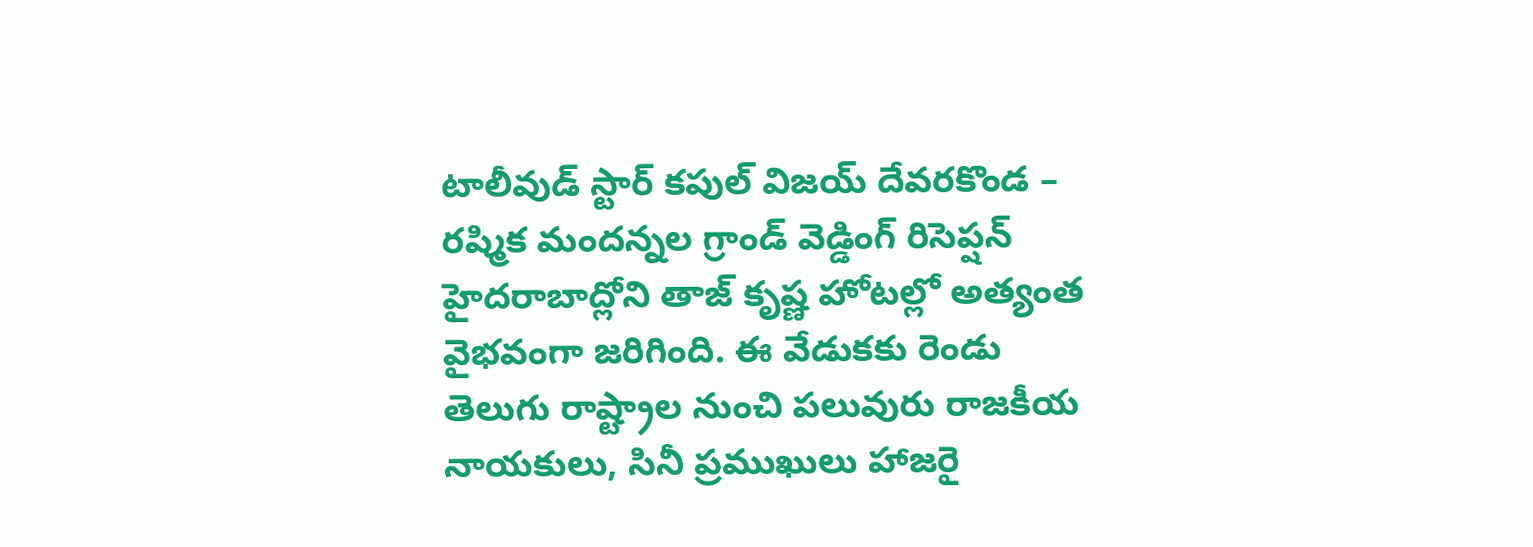టాలీవుడ్ స్టార్ కపుల్ విజయ్ దేవరకొండ – రష్మిక మందన్నల గ్రాండ్ వెడ్డింగ్ రిసెప్షన్ హైదరాబాద్లోని తాజ్ కృష్ణ హోటల్లో అత్యంత వైభవంగా జరిగింది. ఈ వేడుకకు రెండు తెలుగు రాష్ట్రాల నుంచి పలువురు రాజకీయ నాయకులు, సినీ ప్రముఖులు హాజరై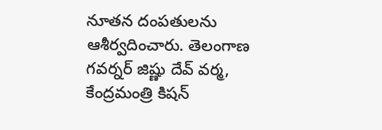నూతన దంపతులను ఆశీర్వదించారు. తెలంగాణ గవర్నర్ జిష్ణు దేవ్ వర్మ, కేంద్రమంత్రి కిషన్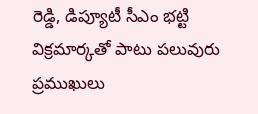రెడ్డి, డిప్యూటీ సీఎం భట్టి విక్రమార్కతో పాటు పలువురు ప్రముఖులు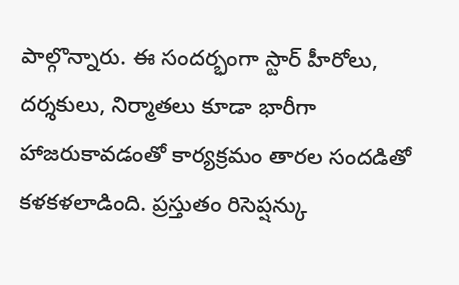పాల్గొన్నారు. ఈ సందర్భంగా స్టార్ హీరోలు, దర్శకులు, నిర్మాతలు కూడా భారీగా హాజరుకావడంతో కార్యక్రమం తారల సందడితో కళకళలాడింది. ప్రస్తుతం రిసెప్షన్కు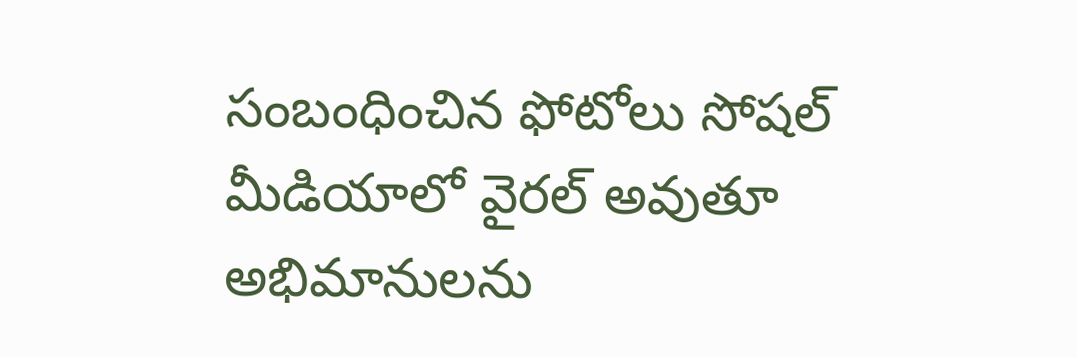సంబంధించిన ఫోటోలు సోషల్ మీడియాలో వైరల్ అవుతూ అభిమానులను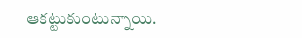ఆకట్టుకుంటున్నాయి.